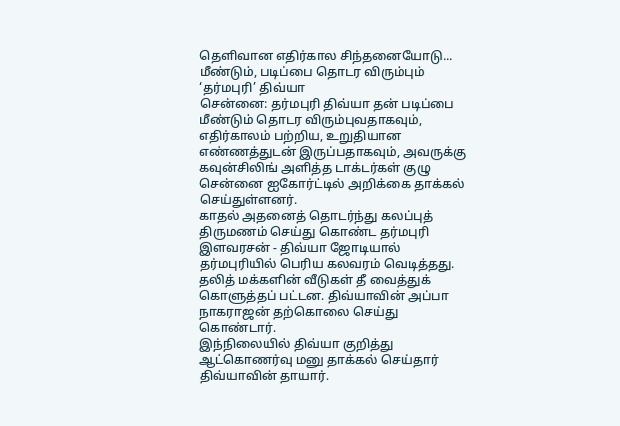தெளிவான எதிர்கால சிந்தனையோடு... மீண்டும், படிப்பை தொடர விரும்பும் ‘தர்மபுரி’ திவ்யா
சென்னை: தர்மபுரி திவ்யா தன் படிப்பை மீண்டும் தொடர விரும்புவதாகவும், எதிர்காலம் பற்றிய, உறுதியான எண்ணத்துடன் இருப்பதாகவும், அவருக்கு கவுன்சிலிங் அளித்த டாக்டர்கள் குழு சென்னை ஐகோர்ட்டில் அறிக்கை தாக்கல் செய்துள்ளனர்.
காதல் அதனைத் தொடர்ந்து கலப்புத் திருமணம் செய்து கொண்ட தர்மபுரி இளவரசன் - திவ்யா ஜோடியால் தர்மபுரியில் பெரிய கலவரம் வெடித்தது. தலித் மக்களின் வீடுகள் தீ வைத்துக் கொளுத்தப் பட்டன. திவ்யாவின் அப்பா நாகராஜன் தற்கொலை செய்து கொண்டார்.
இந்நிலையில் திவ்யா குறித்து ஆட்கொணர்வு மனு தாக்கல் செய்தார் திவ்யாவின் தாயார்.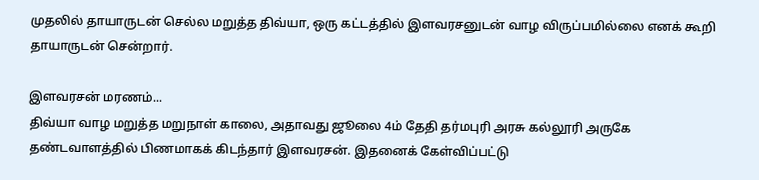முதலில் தாயாருடன் செல்ல மறுத்த திவ்யா, ஒரு கட்டத்தில் இளவரசனுடன் வாழ விருப்பமில்லை எனக் கூறி தாயாருடன் சென்றார்.

இளவரசன் மரணம்...
திவ்யா வாழ மறுத்த மறுநாள் காலை, அதாவது ஜூலை 4ம் தேதி தர்மபுரி அரசு கல்லூரி அருகே தண்டவாளத்தில் பிணமாகக் கிடந்தார் இளவரசன். இதனைக் கேள்விப்பட்டு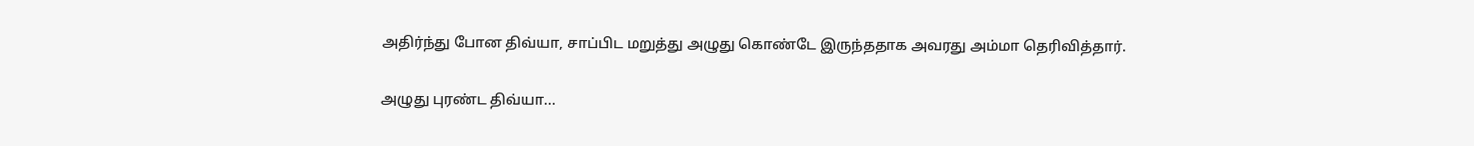அதிர்ந்து போன திவ்யா, சாப்பிட மறுத்து அழுது கொண்டே இருந்ததாக அவரது அம்மா தெரிவித்தார்.

அழுது புரண்ட திவ்யா...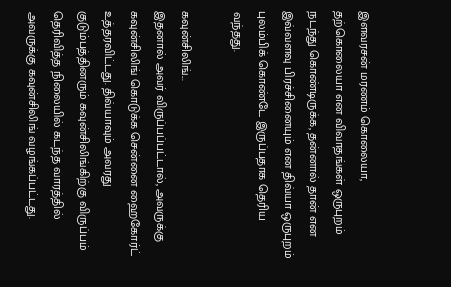இளவரசன் மரணம் கொலையா, தற்கொலையா என விவாதங்கள் ஒருபுறம் நடந்து கொண்டிருக்க, தன்னால் தான் என இவ்வளவு பிரச்சினையும் என திவ்யா ஒருபுறம் புலம்பிக் கொண்டே இருப்பதாக தெரிய வந்தது.

கவுன்சிலிங்...
இதனால் அவர் விருப்பப்பட்டால், அவருக்கு கவுன்சிலிங் கொடுக்க சென்னை ஹைகோர்ட் உத்தரவிட்டது. திவ்யாவும் அவரது குடும்பத்தினரும் கவுன்சிலிங்கிற்கு விருப்பம் தெரிவித்த நிலையில் கடந்த வாரத்தில் அவருக்கு கவுன்சிலிங் வழங்கப்பட்டது.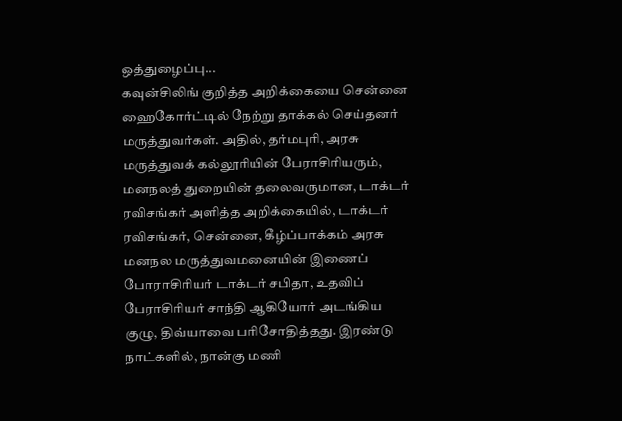ஒத்துழைப்பு...
கவுன்சிலிங் குறித்த அறிக்கையை சென்னை ஹைகோர்ட்டில் நேற்று தாக்கல் செய்தனர் மருத்துவர்கள். அதில், தர்மபுரி, அரசு மருத்துவக் கல்லூரியின் பேராசிரியரும், மனநலத் துறையின் தலைவருமான, டாக்டர் ரவிசங்கர் அளித்த அறிக்கையில், டாக்டர் ரவிசங்கர், சென்னை, கீழ்ப்பாக்கம் அரசு மனநல மருத்துவமனையின் இணைப் போராசிரியர் டாக்டர் சபிதா, உதவிப் பேராசிரியர் சாந்தி ஆகியோர் அடங்கிய குழு, திவ்யாவை பரிசோதித்தது. இரண்டு நாட்களில், நான்கு மணி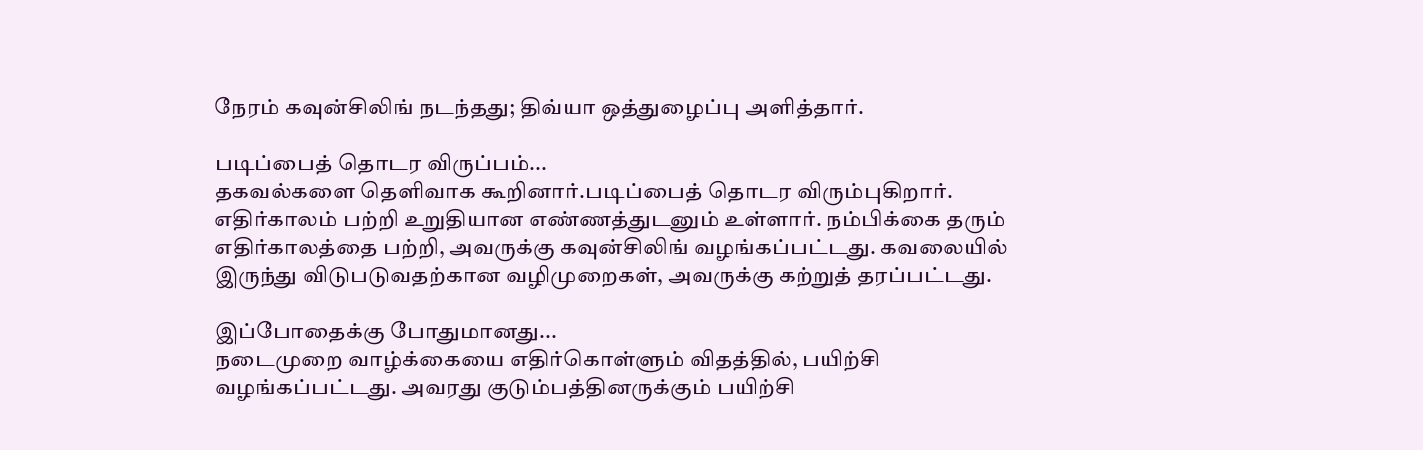நேரம் கவுன்சிலிங் நடந்தது; திவ்யா ஒத்துழைப்பு அளித்தார்.

படிப்பைத் தொடர விருப்பம்...
தகவல்களை தெளிவாக கூறினார்.படிப்பைத் தொடர விரும்புகிறார். எதிர்காலம் பற்றி உறுதியான எண்ணத்துடனும் உள்ளார். நம்பிக்கை தரும் எதிர்காலத்தை பற்றி, அவருக்கு கவுன்சிலிங் வழங்கப்பட்டது. கவலையில் இருந்து விடுபடுவதற்கான வழிமுறைகள், அவருக்கு கற்றுத் தரப்பட்டது.

இப்போதைக்கு போதுமானது...
நடைமுறை வாழ்க்கையை எதிர்கொள்ளும் விதத்தில், பயிற்சி வழங்கப்பட்டது. அவரது குடும்பத்தினருக்கும் பயிற்சி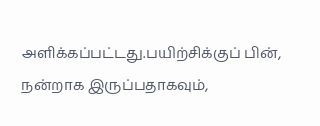அளிக்கப்பட்டது.பயிற்சிக்குப் பின், நன்றாக இருப்பதாகவும்,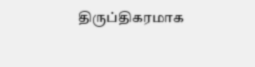திருப்திகரமாக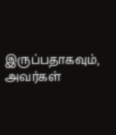இருப்பதாகவும், அவர்கள்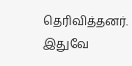தெரிவித்தனர். இதுவே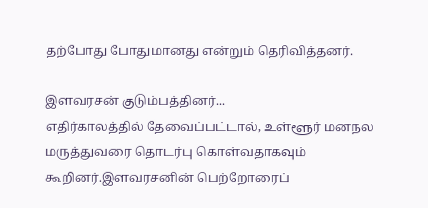தற்போது போதுமானது என்றும் தெரிவித்தனர்.

இளவரசன் குடும்பத்தினர்...
எதிர்காலத்தில் தேவைப்பட்டால், உள்ளூர் மனநல மருத்துவரை தொடர்பு கொள்வதாகவும் கூறினர்.இளவரசனின் பெற்றோரைப்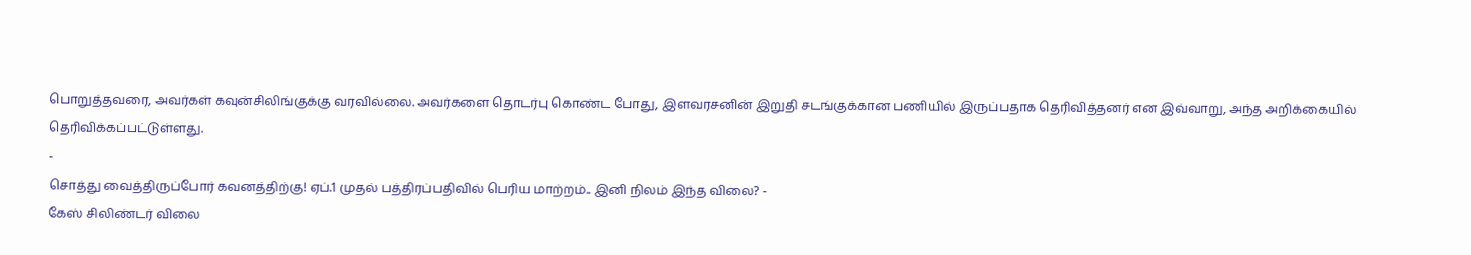பொறுத்தவரை, அவர்கள் கவுன்சிலிங்குக்கு வரவில்லை. அவர்களை தொடர்பு கொண்ட போது, இளவரசனின் இறுதி சடங்குக்கான பணியில் இருப்பதாக தெரிவித்தனர் என இவ்வாறு, அந்த அறிக்கையில் தெரிவிக்கப்பட்டுள்ளது.
-
சொத்து வைத்திருப்போர் கவனத்திற்கு! ஏப்.1 முதல் பத்திரப்பதிவில் பெரிய மாற்றம்.. இனி நிலம் இந்த விலை? -
கேஸ் சிலிண்டர் விலை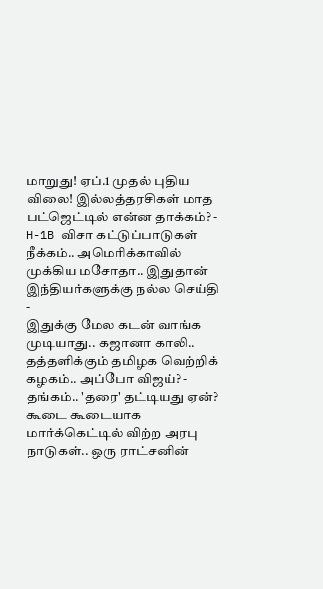மாறுது! ஏப்.1 முதல் புதிய விலை! இல்லத்தரசிகள் மாத பட்ஜெட்டில் என்ன தாக்கம்? -
H-1B விசா கட்டுப்பாடுகள் நீக்கம்.. அமெரிக்காவில் முக்கிய மசோதா.. இதுதான் இந்தியர்களுக்கு நல்ல செய்தி -
இதுக்கு மேல கடன் வாங்க முடியாது.. கஜானா காலி.. தத்தளிக்கும் தமிழக வெற்றிக் கழகம்.. அப்போ விஜய்? -
தங்கம்.. 'தரை' தட்டியது ஏன்? கூடை கூடையாக மார்க்கெட்டில் விற்ற அரபு நாடுகள்.. ஒரு ராட்சனின்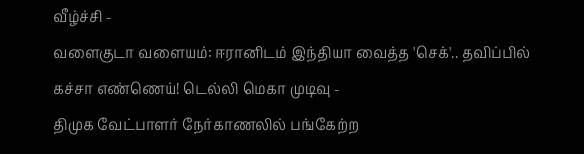வீழ்ச்சி -
வளைகுடா வளையம்: ஈரானிடம் இந்தியா வைத்த 'செக்'.. தவிப்பில் கச்சா எண்ணெய்! டெல்லி மெகா முடிவு -
திமுக வேட்பாளர் நேர்காணலில் பங்கேற்ற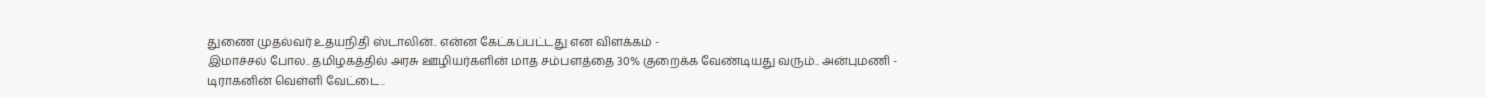துணை முதல்வர் உதயநிதி ஸ்டாலின்.. என்ன கேட்கப்பட்டது என விளக்கம் -
இமாச்சல் போல.. தமிழகத்தில் அரசு ஊழியர்களின் மாத சம்பளத்தை 30% குறைக்க வேண்டியது வரும்.. அன்புமணி -
டிராகனின் வெள்ளி வேட்டை..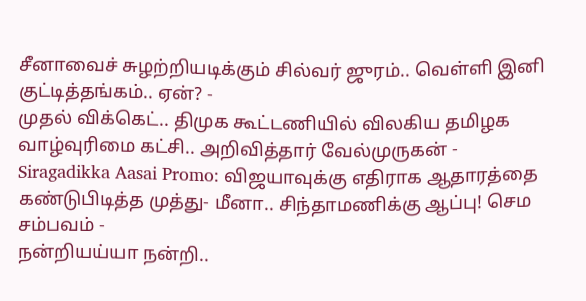சீனாவைச் சுழற்றியடிக்கும் சில்வர் ஜுரம்.. வெள்ளி இனி குட்டித்தங்கம்.. ஏன்? -
முதல் விக்கெட்.. திமுக கூட்டணியில் விலகிய தமிழக வாழ்வுரிமை கட்சி.. அறிவித்தார் வேல்முருகன் -
Siragadikka Aasai Promo: விஜயாவுக்கு எதிராக ஆதாரத்தை கண்டுபிடித்த முத்து- மீனா.. சிந்தாமணிக்கு ஆப்பு! செம சம்பவம் -
நன்றியய்யா நன்றி..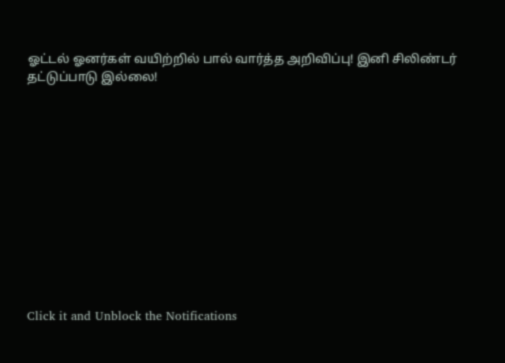ஓட்டல் ஓனர்கள் வயிற்றில் பால் வார்த்த அறிவிப்பு! இனி சிலிண்டர் தட்டுப்பாடு இல்லை!












Click it and Unblock the Notifications